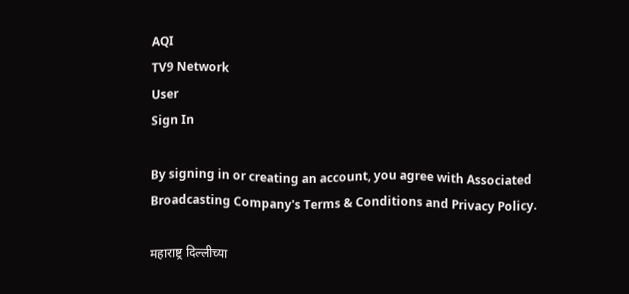AQI
TV9 Network
User
Sign In

By signing in or creating an account, you agree with Associated Broadcasting Company's Terms & Conditions and Privacy Policy.

महाराष्ट्र दिल्लीच्या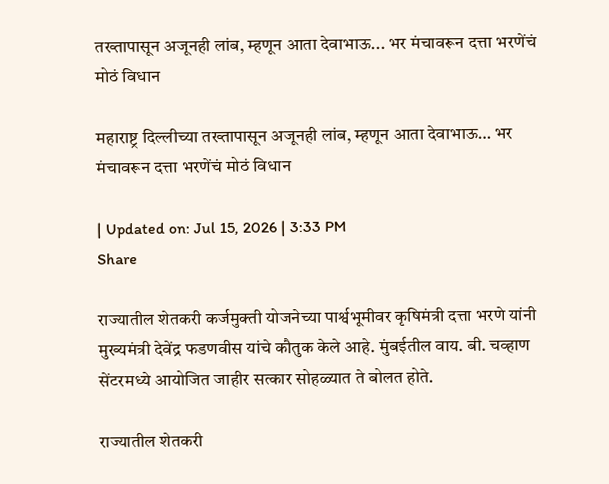तख्तापासून अजूनही लांब, म्हणून आता देवाभाऊ... भर मंचावरून दत्ता भरणेंचं मोठं विधान

महाराष्ट्र दिल्लीच्या तख्तापासून अजूनही लांब, म्हणून आता देवाभाऊ… भर मंचावरून दत्ता भरणेंचं मोठं विधान

| Updated on: Jul 15, 2026 | 3:33 PM
Share

राज्यातील शेतकरी कर्जमुक्ती योजनेच्या पार्श्वभूमीवर कृषिमंत्री दत्ता भरणे यांनी मुख्यमंत्री देवेंद्र फडणवीस यांचे कौतुक केले आहे. मुंबईतील वाय. बी. चव्हाण सेंटरमध्ये आयोजित जाहीर सत्कार सोहळ्यात ते बोलत होते.

राज्यातील शेतकरी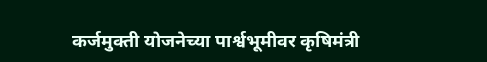कर्जमुक्ती योजनेच्या पार्श्वभूमीवर कृषिमंत्री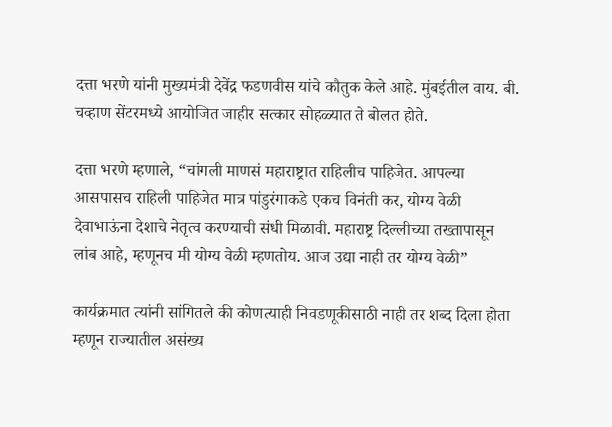दत्ता भरणे यांनी मुख्यमंत्री देवेंद्र फडणवीस यांचे कौतुक केले आहे. मुंबईतील वाय. बी. चव्हाण सेंटरमध्ये आयोजित जाहीर सत्कार सोहळ्यात ते बोलत होते.

दत्ता भरणे म्हणाले, “चांगली माणसं महाराष्ट्रात राहिलीच पाहिजेत. आपल्या आसपासच राहिली पाहिजेत मात्र पांडुरंगाकडे एकच विनंती कर, योग्य वेळी देवाभाऊंना देशाचे नेतृत्व करण्याची संधी मिळावी. महाराष्ट्र दिल्लीच्या तख्तापासून लांब आहे, म्हणूनच मी योग्य वेळी म्हणतोय. आज उद्या नाही तर योग्य वेळी”

कार्यक्रमात त्यांनी सांगितले की कोणत्याही निवडणूकीसाठी नाही तर शब्द दिला होता म्हणून राज्यातील असंख्य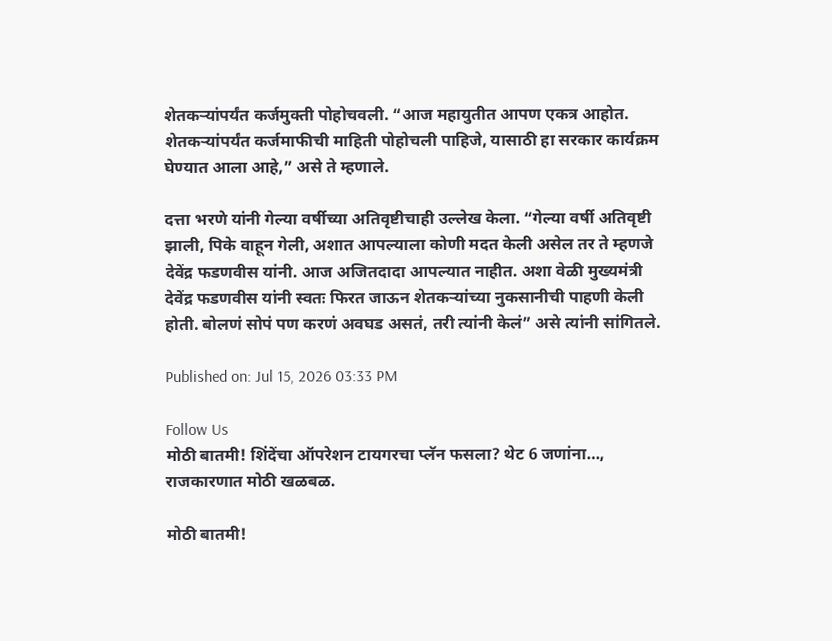शेतकऱ्यांपर्यंत कर्जमुक्ती पोहोचवली. “आज महायुतीत आपण एकत्र आहोत. शेतकऱ्यांपर्यंत कर्जमाफीची माहिती पोहोचली पाहिजे, यासाठी हा सरकार कार्यक्रम घेण्यात आला आहे,” असे ते म्हणाले.

दत्ता भरणे यांनी गेल्या वर्षीच्या अतिवृष्टीचाही उल्लेख केला. “गेल्या वर्षी अतिवृष्टी झाली, पिके वाहून गेली, अशात आपल्याला कोणी मदत केली असेल तर ते म्हणजे देवेंद्र फडणवीस यांनी. आज अजितदादा आपल्यात नाहीत. अशा वेळी मुख्यमंत्री देवेंद्र फडणवीस यांनी स्वतः फिरत जाऊन शेतकऱ्यांच्या नुकसानीची पाहणी केली होती. बोलणं सोपं पण करणं अवघड असतं, तरी त्यांनी केलं” असे त्यांनी सांगितले.

Published on: Jul 15, 2026 03:33 PM

Follow Us
मोठी बातमी! शिंदेंचा ऑपरेशन टायगरचा प्लॅन फसला? थेट 6 जणांना…, राजकारणात मोठी खळबळ.

मोठी बातमी!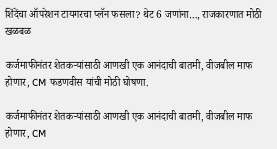शिंदेंचा ऑपरेशन टायगरचा प्लॅन फसला? थेट 6 जणांना…, राजकारणात मोठी खळबळ

कर्जमाफीनंतर शेतकऱ्यांसाठी आणखी एक आनंदाची बातमी, वीजबील माफ होणार, CM फडणवीस यांची मोठी घोषणा.

कर्जमाफीनंतर शेतकऱ्यांसाठी आणखी एक आनंदाची बातमी, वीजबील माफ होणार, CM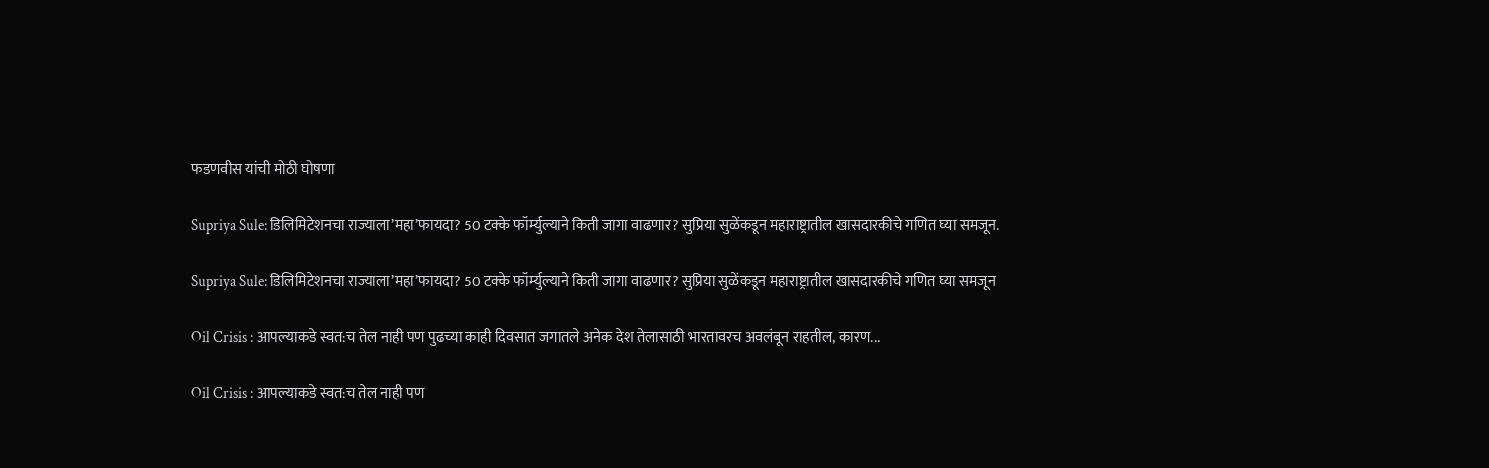फडणवीस यांची मोठी घोषणा

Supriya Sule: डिलिमिटेशनचा राज्याला’महा’फायदा? 50 टक्के फॉर्म्युल्याने किती जागा वाढणार? सुप्रिया सुळेंकडून महाराष्ट्रातील खासदारकीचे गणित घ्या समजून.

Supriya Sule: डिलिमिटेशनचा राज्याला’महा’फायदा? 50 टक्के फॉर्म्युल्याने किती जागा वाढणार? सुप्रिया सुळेंकडून महाराष्ट्रातील खासदारकीचे गणित घ्या समजून

Oil Crisis : आपल्याकडे स्वत:च तेल नाही पण पुढच्या काही दिवसात जगातले अनेक देश तेलासाठी भारतावरच अवलंबून राहतील, कारण...

Oil Crisis : आपल्याकडे स्वत:च तेल नाही पण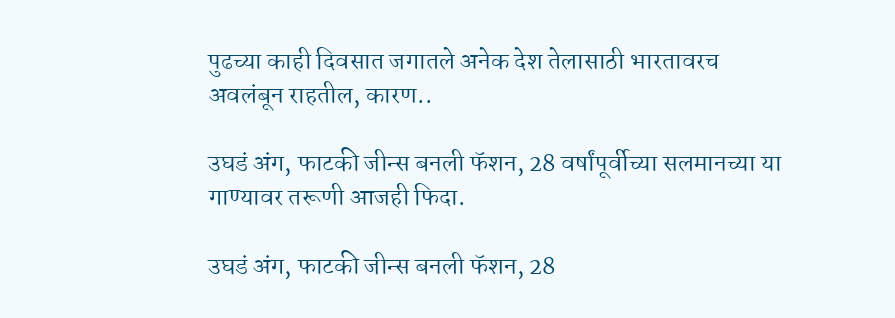पुढच्या काही दिवसात जगातले अनेक देश तेलासाठी भारतावरच अवलंबून राहतील, कारण..

उघडं अंग, फाटकी जीन्स बनली फॅशन, 28 वर्षांपूर्वीच्या सलमानच्या या गाण्यावर तरूणी आजही फिदा.

उघडं अंग, फाटकी जीन्स बनली फॅशन, 28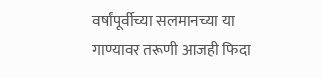वर्षांपूर्वीच्या सलमानच्या या गाण्यावर तरूणी आजही फिदा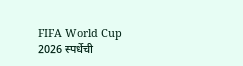FIFA World Cup 2026 स्पर्धेची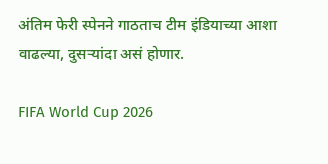अंतिम फेरी स्पेनने गाठताच टीम इंडियाच्या आशा वाढल्या, दुसऱ्यांदा असं होणार.

FIFA World Cup 2026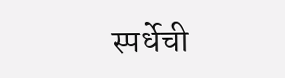स्पर्धेची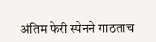अंतिम फेरी स्पेनने गाठताच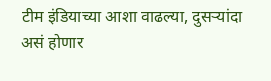टीम इंडियाच्या आशा वाढल्या, दुसऱ्यांदा असं होणार